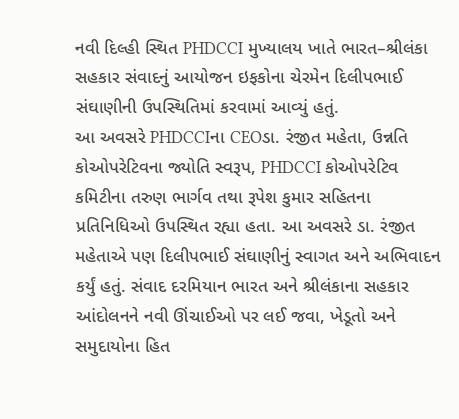નવી દિલ્હી સ્થિત PHDCCI મુખ્યાલય ખાતે ભારત–શ્રીલંકા સહકાર સંવાદનું આયોજન ઇફકોના ચેરમેન દિલીપભાઈ સંઘાણીની ઉપસ્થિતિમાં કરવામાં આવ્યું હતું.
આ અવસરે PHDCCIના CEOડા. રંજીત મહેતા, ઉન્નતિ કોઓપરેટિવના જ્યોતિ સ્વરૂપ, PHDCCI કોઓપરેટિવ કમિટીના તરુણ ભાર્ગવ તથા રૂપેશ કુમાર સહિતના પ્રતિનિધિઓ ઉપસ્થિત રહ્યા હતા. આ અવસરે ડા. રંજીત મહેતાએ પણ દિલીપભાઈ સંઘાણીનું સ્વાગત અને અભિવાદન કર્યું હતું. સંવાદ દરમિયાન ભારત અને શ્રીલંકાના સહકાર આંદોલનને નવી ઊંચાઈઓ પર લઈ જવા, ખેડૂતો અને સમુદાયોના હિત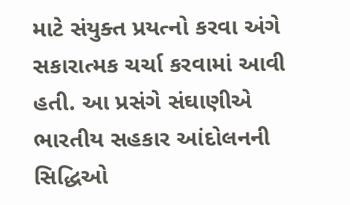માટે સંયુક્ત પ્રયત્નો કરવા અંગે સકારાત્મક ચર્ચા કરવામાં આવી હતી. આ પ્રસંગે સંઘાણીએ ભારતીય સહકાર આંદોલનની સિદ્ધિઓ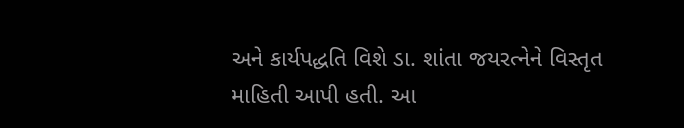અને કાર્યપદ્ધતિ વિશે ડા. શાંતા જયરત્નેને વિસ્તૃત માહિતી આપી હતી. આ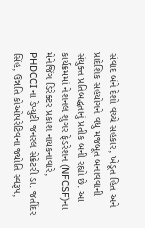સંવાદ બંને દેશો વચ્ચે સહકાર, ખેડૂત હિત અને પ્રાદેશિક સહયોગને વધુ મજબૂત બનાવવાની સંયુક્ત પ્રતિબદ્ધતાનું પ્રતીક બની રહ્યો છે. આ કાર્યક્રમમાં નેશનલ શુગર ફેડરેશન (NFCSF)ના મેનેજિંગ ડિરેક્ટર પ્રકાશ નાયકનાવારે, PHDCCIના ડેપ્યુટી જનરલ સેક્રેટરી ડા. જતીંદર સિંહ, ઉન્નતિ કોઓપરેટિવના જ્યોતિ સ્વરૂપ,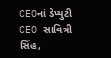CEOનાં ડેપ્યુટી CEO સાવિત્રી સિંહ,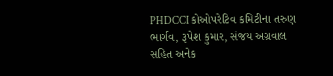PHDCCI કોઓપરેટિવ કમિટીના તરુણ ભાર્ગવ, રૂપેશ કુમાર, સંજય અગ્રવાલ સહિત અનેક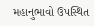મહાનુભાવો ઉપસ્થિત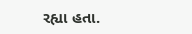રહ્યા હતા.